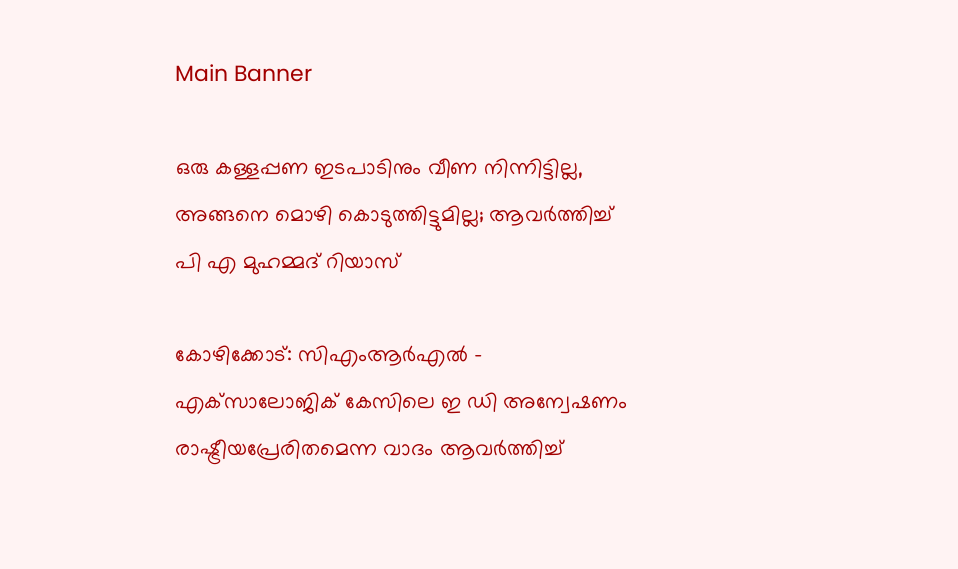Main Banner

ഒരു കള്ളപ്പണ ഇടപാടിനും വീണ നിന്നിട്ടില്ല, അങ്ങനെ മൊഴി കൊടുത്തിട്ടുമില്ല; ആവര്‍ത്തിച്ച് പി എ മുഹമ്മദ് റിയാസ്

കോഴിക്കോട്: സിഎംആര്‍എല്‍ – എക്‌സാലോജിക് കേസിലെ ഇ ഡി അന്വേഷണം രാഷ്ട്രീയപ്രേരിതമെന്ന വാദം ആവര്‍ത്തിച്ച്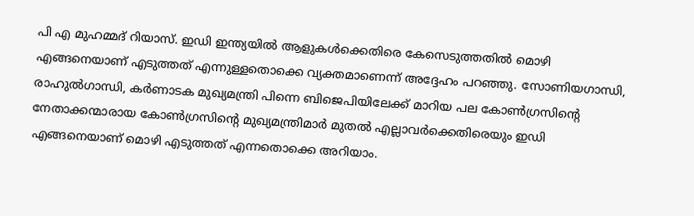പി എ മുഹമ്മദ് റിയാസ്. ഇഡി ഇന്ത്യയില്‍ ആളുകള്‍ക്കെതിരെ കേസെടുത്തതില്‍ മൊഴി എങ്ങനെയാണ് എടുത്തത് എന്നുള്ളതൊക്കെ വ്യക്തമാണെന്ന് അദ്ദേഹം പറഞ്ഞു. സോണിയഗാന്ധി, രാഹുല്‍ഗാന്ധി, കര്‍ണാടക മുഖ്യമന്ത്രി പിന്നെ ബിജെപിയിലേക്ക് മാറിയ പല കോണ്‍ഗ്രസിന്റെ നേതാക്കന്മാരായ കോണ്‍ഗ്രസിന്റെ മുഖ്യമന്ത്രിമാര്‍ മുതല്‍ എല്ലാവര്‍ക്കെതിരെയും ഇഡി എങ്ങനെയാണ് മൊഴി എടുത്തത് എന്നതൊക്കെ അറിയാം.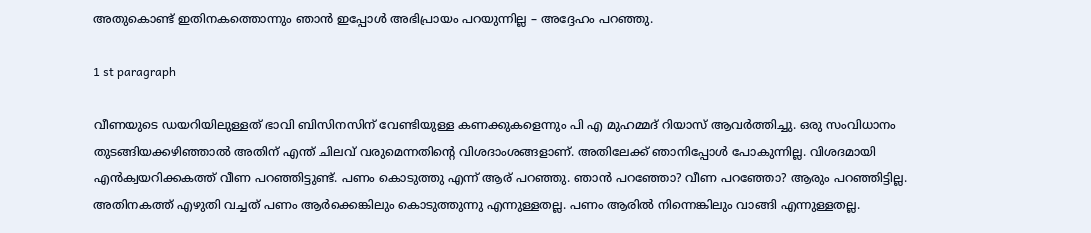അതുകൊണ്ട് ഇതിനകത്തൊന്നും ഞാന്‍ ഇപ്പോള്‍ അഭിപ്രായം പറയുന്നില്ല – അദ്ദേഹം പറഞ്ഞു.

1 st paragraph

വീണയുടെ ഡയറിയിലുള്ളത് ഭാവി ബിസിനസിന് വേണ്ടിയുള്ള കണക്കുകളെന്നും പി എ മുഹമ്മദ് റിയാസ് ആവര്‍ത്തിച്ചു. ഒരു സംവിധാനം തുടങ്ങിയക്കഴിഞ്ഞാല്‍ അതിന് എന്ത് ചിലവ് വരുമെന്നതിന്റെ വിശദാംശങ്ങളാണ്. അതിലേക്ക് ഞാനിപ്പോള്‍ പോകുന്നില്ല. വിശദമായി എന്‍ക്വയറിക്കകത്ത് വീണ പറഞ്ഞിട്ടുണ്ട്. പണം കൊടുത്തു എന്ന് ആര് പറഞ്ഞു. ഞാന്‍ പറഞ്ഞോ? വീണ പറഞ്ഞോ? ആരും പറഞ്ഞിട്ടില്ല. അതിനകത്ത് എഴുതി വച്ചത് പണം ആര്‍ക്കെങ്കിലും കൊടുത്തുന്നു എന്നുള്ളതല്ല. പണം ആരില്‍ നിന്നെങ്കിലും വാങ്ങി എന്നുള്ളതല്ല.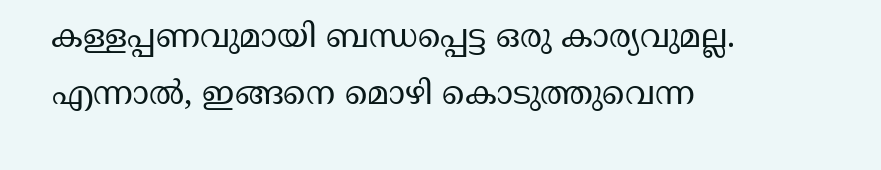കള്ളപ്പണവുമായി ബന്ധപ്പെട്ട ഒരു കാര്യവുമല്ല. എന്നാല്‍, ഇങ്ങനെ മൊഴി കൊടുത്തുവെന്ന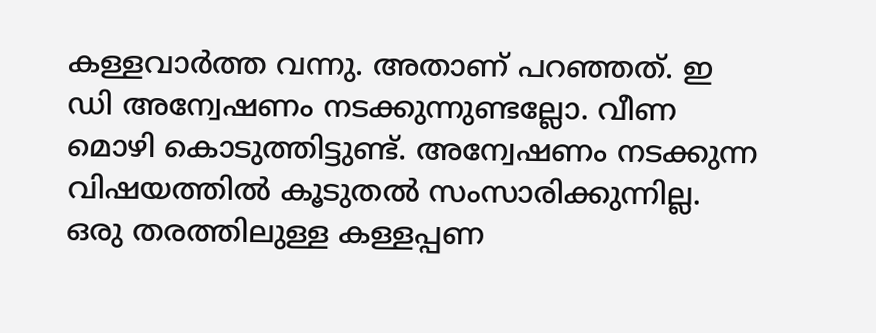കള്ളവാര്‍ത്ത വന്നു. അതാണ് പറഞ്ഞത്. ഇ ഡി അന്വേഷണം നടക്കുന്നുണ്ടല്ലോ. വീണ മൊഴി കൊടുത്തിട്ടുണ്ട്. അന്വേഷണം നടക്കുന്ന വിഷയത്തില്‍ കൂടുതല്‍ സംസാരിക്കുന്നില്ല. ഒരു തരത്തിലുള്ള കള്ളപ്പണ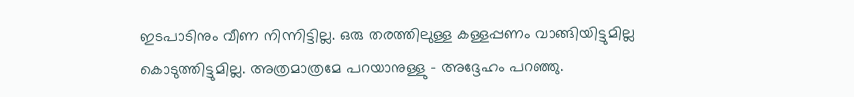ഇടപാടിനും വീണ നിന്നിട്ടില്ല. ഒരു തരത്തിലുള്ള കള്ളപ്പണം വാങ്ങിയിട്ടുമില്ല കൊടുത്തിട്ടുമില്ല. അത്രമാത്രമേ പറയാനുള്ളു – അദ്ദേഹം പറഞ്ഞു.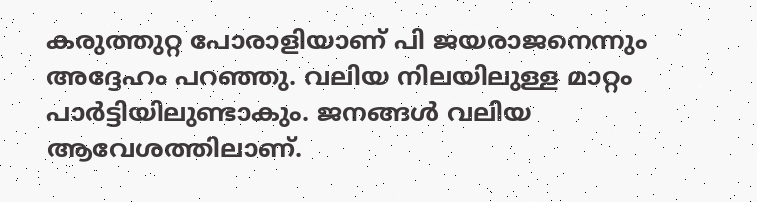കരുത്തുറ്റ പോരാളിയാണ് പി ജയരാജനെന്നും അദ്ദേഹം പറഞ്ഞു. വലിയ നിലയിലുള്ള മാറ്റം പാര്‍ട്ടിയിലുണ്ടാകും. ജനങ്ങള്‍ വലിയ ആവേശത്തിലാണ്.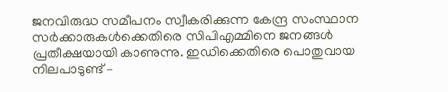ജനവിരുദ്ധ സമീപനം സ്വീകരിക്കുന്ന കേന്ദ്ര സംസ്ഥാന സര്‍ക്കാരുകള്‍ക്കെതിരെ സിപിഎമ്മിനെ ജനങ്ങള്‍ പ്രതീക്ഷയായി കാണുന്നു. ഇഡിക്കെതിരെ പൊതുവായ നിലപാടുണ്ട് –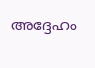അദ്ദേഹം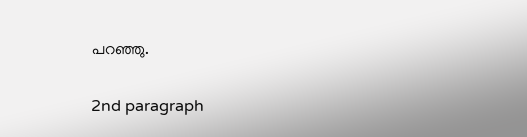പറഞ്ഞു.

2nd paragraph